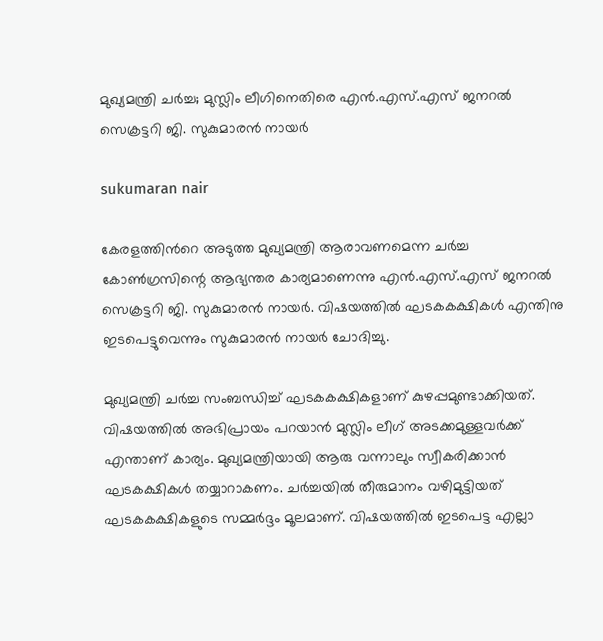മുഖ്യമന്ത്രി ചര്‍ച്ച; മുസ്ലിം ലീഗിനെതിരെ എന്‍.എസ്.എസ് ജനറല്‍ സെക്രട്ടറി ജി. സുകുമാരന്‍ നായര്‍

sukumaran nair

കേരളത്തിന്‍റെ അടുത്ത മുഖ്യമന്ത്രി ആരാവണമെന്ന ചര്‍ച്ച കോണ്‍ഗ്രസിന്റെ ആഭ്യന്തര കാര്യമാണെന്നു എന്‍.എസ്.എസ് ജനറല്‍ സെക്രട്ടറി ജി. സുകുമാരന്‍ നായര്‍. വിഷയത്തില്‍ ഘടകകക്ഷികള്‍ എന്തിനു ഇടപെട്ടുവെന്നും സുകുമാരന്‍ നായര്‍ ചോദിച്ചു.

മുഖ്യമന്ത്രി ചര്‍ച്ച സംബന്ധിച്ച് ഘടകകക്ഷികളാണ് കുഴപ്പമുണ്ടാക്കിയത്. വിഷയത്തില്‍ അഭിപ്രായം പറയാന്‍ മുസ്ലിം ലീഗ് അടക്കമുള്ളവര്‍ക്ക് എന്താണ് കാര്യം. മുഖ്യമന്ത്രിയായി ആരു വന്നാലും സ്വീകരിക്കാന്‍ ഘടകക്ഷികള്‍ തയ്യാറാകണം. ചര്‍ച്ചയില്‍ തീരുമാനം വഴിമുട്ടിയത് ഘടകകക്ഷികളുടെ സമ്മര്‍ദ്ദം മൂലമാണ്. വിഷയത്തില്‍ ഇടപെട്ട എല്ലാ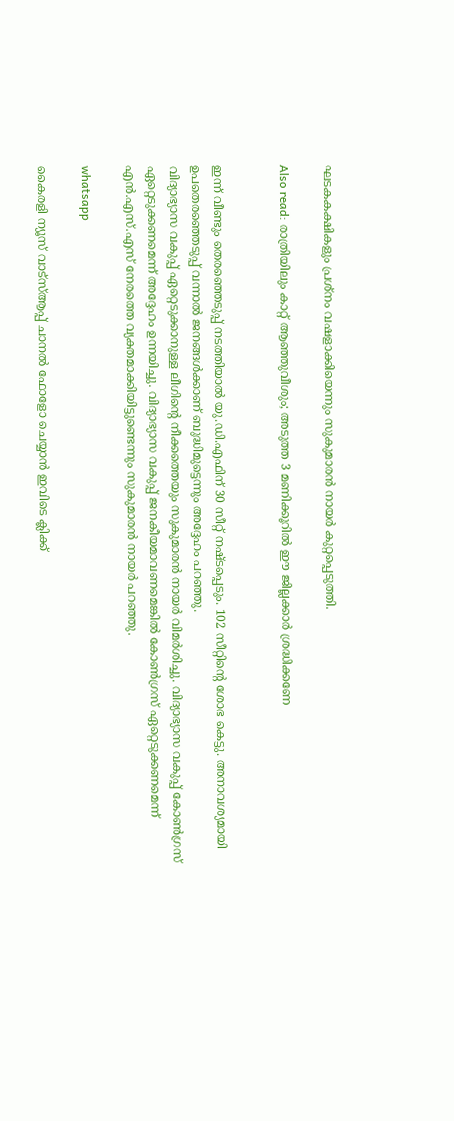ഘടകകക്ഷികളും പ്രശ്‌നം വഷളാക്കിയെന്നും സുകുമാരന്‍ നായര്‍ കുറ്റപ്പെടുത്തി.

Also read: രാത്രിയിലും കാറ്റ് ആഞ്ഞുവീശും; അടുത്ത 3 മണിക്കൂറിൽ ഈ ജില്ലക്കാർ ശ്രദ്ധിക്കണേ


ഇന്ന് വീണ്ടും തെരഞ്ഞെടുപ്പ് നടത്തിയാല്‍ യു.ഡി.എഫിന് 30 സീറ്റ് നഷ്ടപ്പെടും. 102 സീറ്റിന്റെ ശോഭ കെട്ടു. അനാവശ്യമായി ഉപതെരഞ്ഞെടുപ്പ് വന്നാല്‍ ജനങ്ങള്‍ക്കാണ് ബുദ്ധിമുട്ടെന്നും അദ്ദേഹം പറഞ്ഞു.
വിദ്യാഭ്യാസ വകുപ്പ് ഏറ്റെടുക്കാനുള്ള ലീഗിന്റെ നീക്കത്തെയും സുകുമാരന്‍ നായര്‍ വിമര്‍ശിച്ചു. വിദ്യാഭ്യാസ വകുപ്പ് കോണ്‍ഗ്രസ് ഏറ്റെടുക്കണമെന്ന് അദ്ദേഹം ഉന്നയിച്ചു. വിദ്യാഭ്യാസ വകുപ്പ് ജനകീയമാവണമെങ്കില്‍ കോണ്‍ഗ്രസ് ഏറ്റെടുക്കണമെന്ന് എന്‍.എസ്.എസ് നേരത്തെ വ്യക്തമാക്കിയിട്ടുണ്ടെന്നും സുകുമാരന്‍ നായര്‍ പറഞ്ഞു.

whatsapp

കൈരളി ന്യൂസ് വാട്‌സ്ആപ്പ് ചാനല്‍ ഫോളോ ചെയ്യാന്‍ ഇവിടെ ക്ലിക്ക്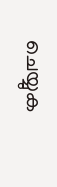ചെയ്യുക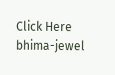Click Here
bhima-jewel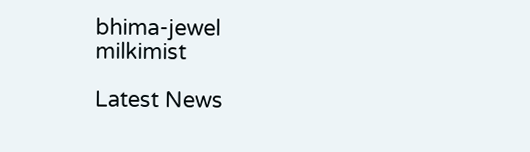bhima-jewel
milkimist

Latest News